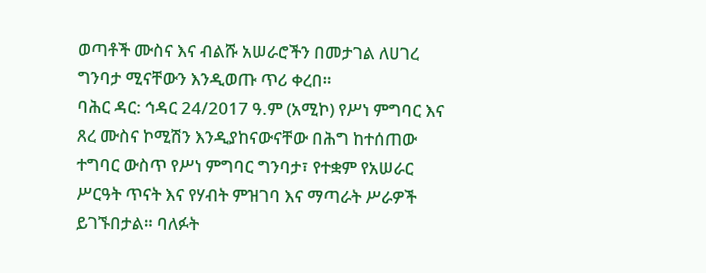ወጣቶች ሙስና እና ብልሹ አሠራሮችን በመታገል ለሀገረ ግንባታ ሚናቸውን እንዲወጡ ጥሪ ቀረበ።
ባሕር ዳር: ኅዳር 24/2017 ዓ.ም (አሚኮ) የሥነ ምግባር እና ጸረ ሙስና ኮሚሽን እንዲያከናውናቸው በሕግ ከተሰጠው ተግባር ውስጥ የሥነ ምግባር ግንባታ፣ የተቋም የአሠራር ሥርዓት ጥናት እና የሃብት ምዝገባ እና ማጣራት ሥራዎች ይገኙበታል። ባለፉት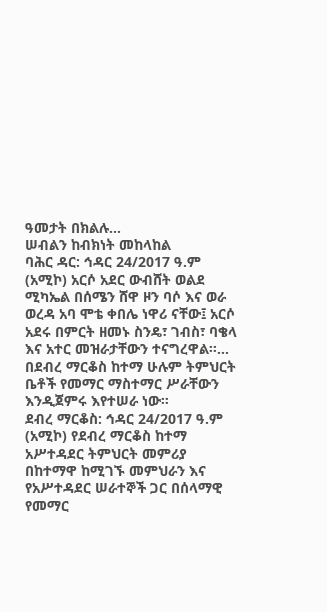ዓመታት በክልሉ...
ሠብልን ከብክነት መከላከል
ባሕር ዳር: ኅዳር 24/2017 ዓ.ም (አሚኮ) አርሶ አደር ውብሸት ወልደ ሚካኤል በሰሜን ሸዋ ዞን ባሶ እና ወራ ወረዳ አባ ሞቴ ቀበሌ ነዋሪ ናቸው፤ አርሶ አደሩ በምርት ዘመኑ ስንዴ፣ ገብስ፣ ባቄላ እና አተር መዝራታቸውን ተናግረዋል፡፡...
በደብረ ማርቆስ ከተማ ሁሉም ትምህርት ቤቶች የመማር ማስተማር ሥራቸውን እንዲጀምሩ እየተሠራ ነው።
ደብረ ማርቆስ: ኅዳር 24/2017 ዓ.ም (አሚኮ) የደብረ ማርቆስ ከተማ አሥተዳደር ትምህርት መምሪያ በከተማዋ ከሚገኙ መምህራን እና የአሥተዳደር ሠራተኞች ጋር በሰላማዊ የመማር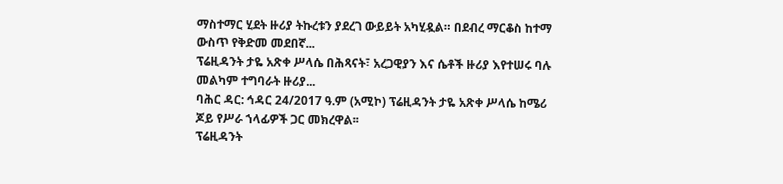ማስተማር ሂደት ዙሪያ ትኩረቱን ያደረገ ውይይት አካሂዷል። በደብረ ማርቆስ ከተማ ውስጥ የቅድመ መደበኛ...
ፕሬዚዳንት ታዬ አጽቀ ሥላሴ በሕጻናት፣ አረጋዊያን እና ሴቶች ዙሪያ እየተሠሩ ባሉ መልካም ተግባራት ዙሪያ...
ባሕር ዳር: ኅዳር 24/2017 ዓ.ም (አሚኮ) ፕሬዚዳንት ታዬ አጽቀ ሥላሴ ከሜሪ ጆይ የሥራ ኀላፊዎች ጋር መክረዋል፡፡
ፕሬዚዳንት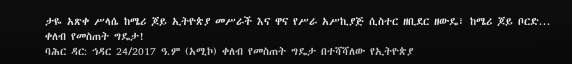ታዬ አጽቀ ሥላሴ ከሜሪ ጆይ ኢትዮጵያ መሥራች እና ዋና የሥራ አሥኪያጅ ሲስተር ዘቢደር ዘውዴ፣ ከሜሪ ጆይ ቦርድ...
ቀለብ የመስጠት ግዴታ!
ባሕር ዳር: ኅዳር 24/2017 ዓ.ም (አሚኮ) ቀለብ የመስጠት ግዴታ በተሻሻለው የኢትዮጵያ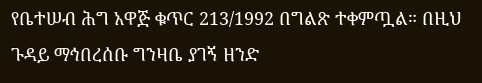የቤተሠብ ሕግ አዋጅ ቁጥር 213/1992 በግልጽ ተቀምጧል። በዚህ ጉዳይ ማኅበረሰቡ ግንዛቤ ያገኝ ዘንድ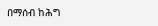በማሰብ ከሕግ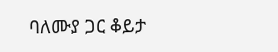ባለሙያ ጋር ቆይታ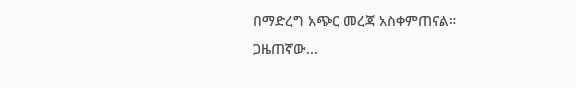በማድረግ አጭር መረጃ አስቀምጠናል።
ጋዜጠኛው...